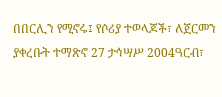በበርሊን የሚኖሩ፤ የሶሪያ ተወላጆች፣ ለጀርመን ያቀረቡት ተማጽኖ 27 ታኅሣሥ 2004ዓርብ፣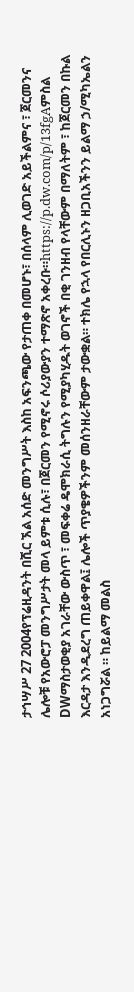ታኅሣሥ 27 2004የፕሬዚዳንት በሺር ኧል አሰድ መንግሥት እስከ አፍንጫው የታጠቀ በመሆኑ፣ በሰላም ሊወገድ አይችልምና ፣ ጀርመንና ሌሎቹ የአውሮፓ መንግሥታት መላ ይምቱ ሲሉ፣ በጀርመን የሚኖሩ ሶሪያውያን ተማጽኖ አቀረቡ።https://p.dw.com/p/13fgAምስል DWማስታወቂያ አገራቸው ውስጥ ፣ መፍቀሬ ዴሞክራሲ ትግሉን የሚያካሂዱት ወገኖች በቂ ገንዘብ የላቸውም በማለትም ፣ ከጀርመን በኩል እርዳታ እንዲደረግ ጠይቀዋል፤ ሌሎች ጥያቄዎችንም መሰንዘራቸውም ታውቋል። ተክሌ የኋላ የበርሊኑን ዘጋቢአችንን ይልማ ኃ/ሚካኤልን አነጋግሯል ። ከይልማ መልስ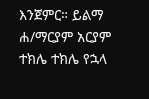እንጀምር። ይልማ ሐ/ማርያም አርያም ተክሌ ተክሌ የኋላ